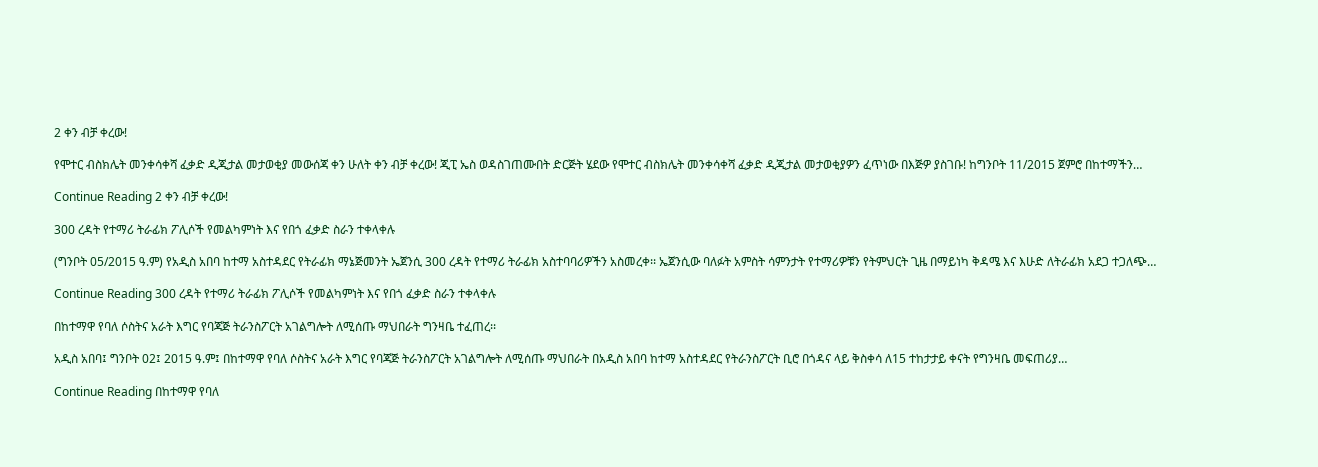2 ቀን ብቻ ቀረው!

የሞተር ብስክሌት መንቀሳቀሻ ፈቃድ ዲጂታል መታወቂያ መውሰጃ ቀን ሁለት ቀን ብቻ ቀረው! ጂፒ ኤስ ወዳስገጠሙበት ድርጅት ሄደው የሞተር ብስክሌት መንቀሳቀሻ ፈቃድ ዲጂታል መታወቂያዎን ፈጥነው በእጅዎ ያስገቡ! ከግንቦት 11/2015 ጀምሮ በከተማችን…

Continue Reading 2 ቀን ብቻ ቀረው!

300 ረዳት የተማሪ ትራፊክ ፖሊሶች የመልካምነት እና የበጎ ፈቃድ ስራን ተቀላቀሉ

(ግንቦት 05/2015 ዓ.ም) የአዲስ አበባ ከተማ አስተዳደር የትራፊክ ማኔጅመንት ኤጀንሲ 300 ረዳት የተማሪ ትራፊክ አስተባባሪዎችን አስመረቀ፡፡ ኤጀንሲው ባለፉት አምስት ሳምንታት የተማሪዎቹን የትምህርት ጊዜ በማይነካ ቅዳሜ እና እሁድ ለትራፊክ አደጋ ተጋለጭ…

Continue Reading 300 ረዳት የተማሪ ትራፊክ ፖሊሶች የመልካምነት እና የበጎ ፈቃድ ስራን ተቀላቀሉ

በከተማዋ የባለ ሶስትና አራት እግር የባጃጅ ትራንስፖርት አገልግሎት ለሚሰጡ ማህበራት ግንዛቤ ተፈጠረ፡፡

አዲስ አበባ፤ ግንቦት 02፤ 2015 ዓ.ም፤ በከተማዋ የባለ ሶስትና አራት እግር የባጃጅ ትራንስፖርት አገልግሎት ለሚሰጡ ማህበራት በአዲስ አበባ ከተማ አስተዳደር የትራንስፖርት ቢሮ በጎዳና ላይ ቅስቀሳ ለ15 ተከታታይ ቀናት የግንዛቤ መፍጠሪያ…

Continue Reading በከተማዋ የባለ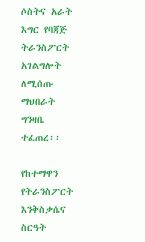ሶስትና አራት እግር የባጃጅ ትራንስፖርት አገልግሎት ለሚሰጡ ማህበራት ግንዛቤ ተፈጠረ፡፡

የከተማዋን የትራንስፖርት እንቅስቃሴና ስርዓት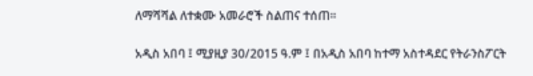ለማሻሻል ለተቋሙ አመራሮች ስልጠና ተሰጠ፡፡

አዲስ አበባ ፤ ሚያዚያ 30/2015 ዓ.ም ፤ በአዲስ አበባ ከተማ አስተዳደር የትራንስፖርት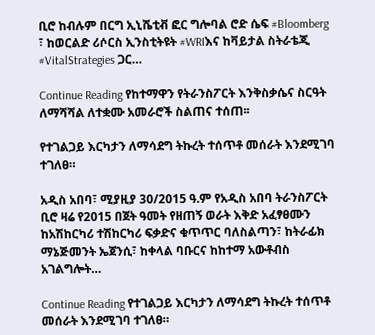ቢሮ ከብሉም በርግ ኢኒሼቲቭ ፎር ግሎባል ሮድ ሴፍ #Bloomberg ፣ ከወርልድ ሪሶርስ ኢንስቲትዩት #WRIእና ከቫይታል ስትራቴጂ #VitalStrategies ጋር…

Continue Reading የከተማዋን የትራንስፖርት እንቅስቃሴና ስርዓት ለማሻሻል ለተቋሙ አመራሮች ስልጠና ተሰጠ፡፡

የተገልጋይ እርካታን ለማሳደግ ትኩረት ተሰጥቶ መሰራት እንደሚገባ ተገለፀ።

አዲስ አበባ፣ ሚያዚያ 30/2015 ዓ.ም የአዲስ አበባ ትራንስፖርት ቢሮ ዛሬ የ2015 በጀት ዓመት የዘጠኝ ወራት እቅድ አፈፃፀሙን ከአሽከርካሪ ተሽከርካሪ ፍቃድና ቁጥጥር ባለስልጣን፣ ከትራፊክ ማኔጅመንት ኤጀንሲ፣ ከቀላል ባቡርና ከከተማ አውቶብስ አገልግሎት…

Continue Reading የተገልጋይ እርካታን ለማሳደግ ትኩረት ተሰጥቶ መሰራት እንደሚገባ ተገለፀ።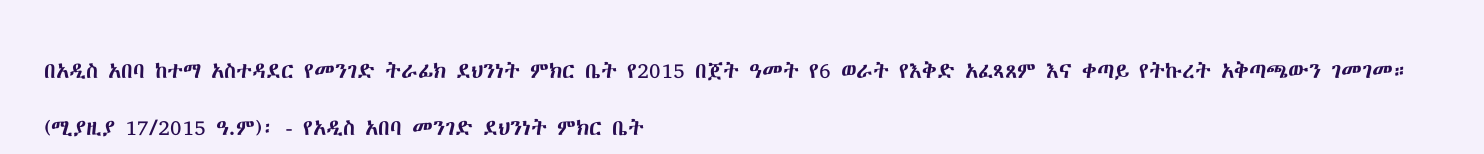በአዲስ አበባ ከተማ አስተዳደር የመንገድ ትራፊክ ደህንነት ምክር ቤት የ2015 በጀት ዓመት የ6 ወራት የእቅድ አፈጻጸም እና ቀጣይ የትኩረት አቅጣጫውን ገመገመ።

(ሚያዚያ 17/2015 ዓ.ም)፡ - የአዲስ አበባ መንገድ ደህንነት ምክር ቤት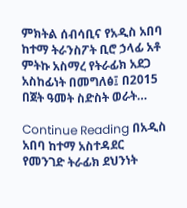ምክትል ሰብሳቢና የአዲስ አበባ ከተማ ትራንስፖት ቢሮ ኃላፊ አቶ ምትኩ አስማረ የትራፊክ አደጋ አስከፊነት በመግለፅ፤ በ2015 በጀት ዓመት ስድስት ወራት…

Continue Reading በአዲስ አበባ ከተማ አስተዳደር የመንገድ ትራፊክ ደህንነት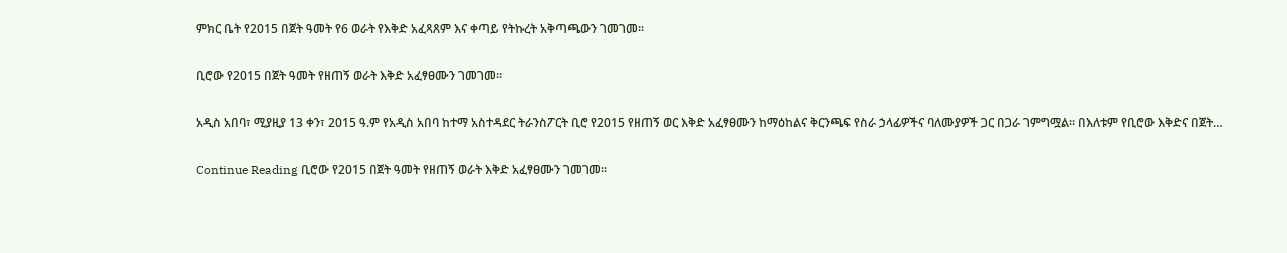ምክር ቤት የ2015 በጀት ዓመት የ6 ወራት የእቅድ አፈጻጸም እና ቀጣይ የትኩረት አቅጣጫውን ገመገመ።

ቢሮው የ2015 በጀት ዓመት የዘጠኝ ወራት እቅድ አፈፃፀሙን ገመገመ።

አዲስ አበባ፣ ሚያዚያ 13 ቀን፣ 2015 ዓ.ም የአዲስ አበባ ከተማ አስተዳደር ትራንስፖርት ቢሮ የ2015 የዘጠኝ ወር እቅድ አፈፃፀሙን ከማዕከልና ቅርንጫፍ የስራ ኃላፊዎችና ባለሙያዎች ጋር በጋራ ገምግሟል፡፡ በእለቱም የቢሮው እቅድና በጀት…

Continue Reading ቢሮው የ2015 በጀት ዓመት የዘጠኝ ወራት እቅድ አፈፃፀሙን ገመገመ።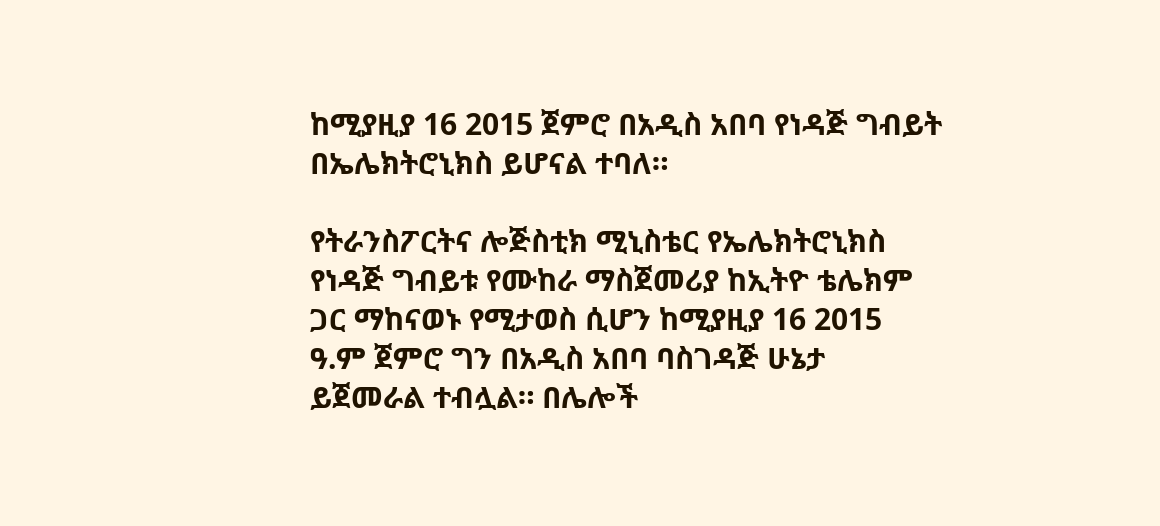ከሚያዚያ 16 2015 ጀምሮ በአዲስ አበባ የነዳጅ ግብይት በኤሌክትሮኒክስ ይሆናል ተባለ።

የትራንስፖርትና ሎጅስቲክ ሚኒስቴር የኤሌክትሮኒክስ የነዳጅ ግብይቱ የሙከራ ማስጀመሪያ ከኢትዮ ቴሌክም ጋር ማከናወኑ የሚታወስ ሲሆን ከሚያዚያ 16 2015 ዓ.ም ጀምሮ ግን በአዲስ አበባ ባስገዳጅ ሁኔታ ይጀመራል ተብሏል። በሌሎች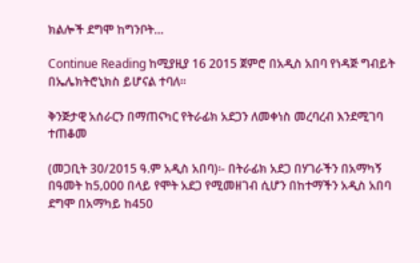ክልሎች ደግሞ ከግንቦት…

Continue Reading ከሚያዚያ 16 2015 ጀምሮ በአዲስ አበባ የነዳጅ ግብይት በኤሌክትሮኒክስ ይሆናል ተባለ።

ቅንጅታዊ አሰራርን በማጠናካር የትራፊክ አደጋን ለመቀነስ መረባረብ እንደሚገባ ተጠቆመ

(መጋቢት 30/2015 ዓ.ም አዲስ አበባ)፡- በትራፊክ አደጋ በሃገራችን በአማካኝ በዓመት ከ5‚000 በላይ የሞት አደጋ የሚመዘገብ ሲሆን በከተማችን አዲስ አበባ ደግሞ በአማካይ ከ450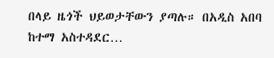በላይ ዜጎች ህይወታቸውን ያጣሉ። በአዲስ አበባ ከተማ አስተዳደር…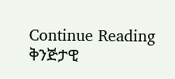Continue Reading ቅንጅታዊ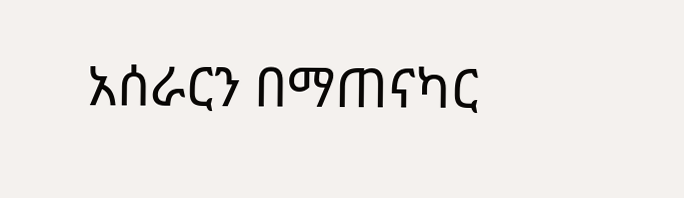አሰራርን በማጠናካር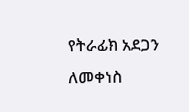የትራፊክ አደጋን ለመቀነስ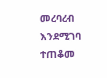መረባረብ እንደሚገባ ተጠቆመ